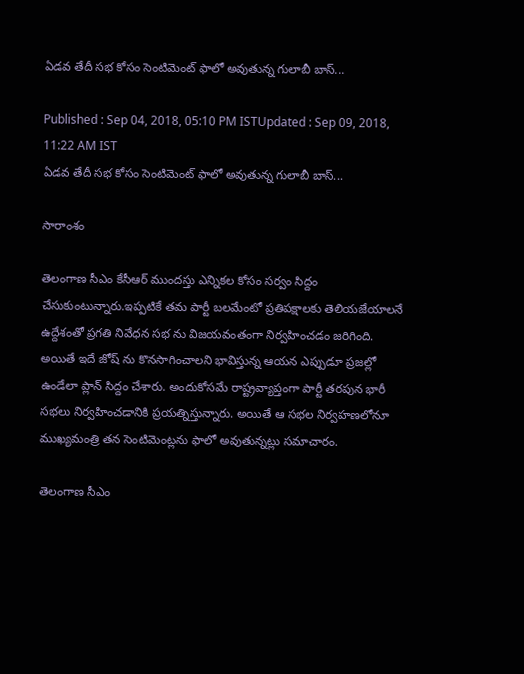ఏడవ తేదీ సభ కోసం సెంటిమెంట్ ఫాలో అవుతున్న గులాబీ బాస్...

Published : Sep 04, 2018, 05:10 PM ISTUpdated : Sep 09, 2018, 11:22 AM IST
ఏడవ తేదీ సభ కోసం సెంటిమెంట్ ఫాలో అవుతున్న గులాబీ బాస్...

సారాంశం

తెలంగాణ సీఎం కేసీఆర్ ముందస్తు ఎన్నికల కోసం సర్వం సిద్దం చేసుకుంటున్నారు.ఇప్పటికే తమ పార్టీ బలమేంటో ప్రతిపక్షాలకు తెలియజేయాలనే ఉద్దేశంతో ప్రగతి నివేధన సభ ను విజయవంతంగా నిర్వహించడం జరిగింది. అయితే ఇదే జోష్ ను కొనసాగించాలని భావిస్తున్న ఆయన ఎప్పుడూ ప్రజల్లో ఉండేలా ప్లాన్ సిద్దం చేశారు. అందుకోసమే రాష్ట్రవ్యాప్తంగా పార్టీ తరపున భారీ సభలు నిర్వహించడానికి ప్రయత్నిస్తున్నారు. అయితే ఆ సభల నిర్వహణలోనూ ముఖ్యమంత్రి తన సెంటిమెంట్లను ఫాలో అవుతున్నట్లు సమాచారం.

తెలంగాణ సీఎం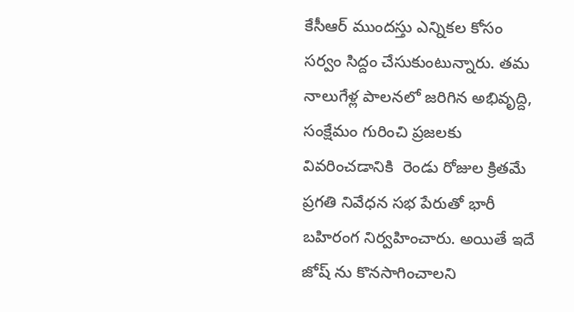కేసీఆర్ ముందస్తు ఎన్నికల కోసం సర్వం సిద్దం చేసుకుంటున్నారు. తమ నాలుగేళ్ల పాలనలో జరిగిన అభివృద్ది, సంక్షేమం గురించి ప్రజలకు వివరించడానికి  రెండు రోజుల క్రితమే ప్రగతి నివేధన సభ పేరుతో భారీ బహిరంగ నిర్వహించారు. అయితే ఇదే జోష్ ను కొనసాగించాలని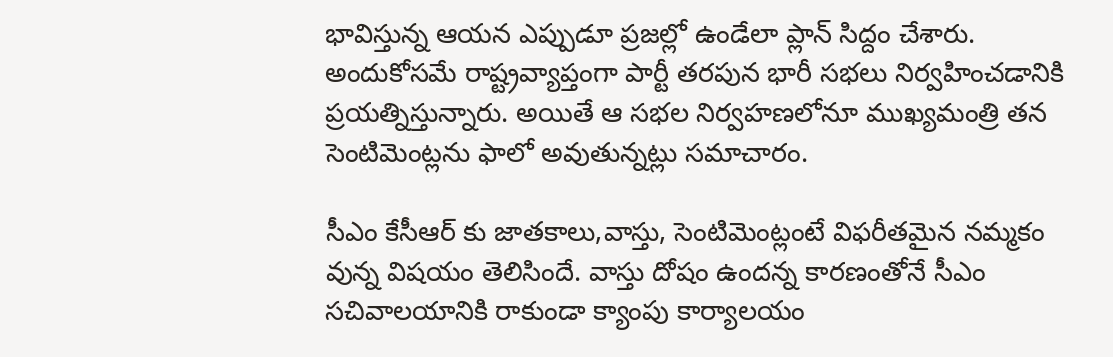భావిస్తున్న ఆయన ఎప్పుడూ ప్రజల్లో ఉండేలా ప్లాన్ సిద్దం చేశారు. అందుకోసమే రాష్ట్రవ్యాప్తంగా పార్టీ తరపున భారీ సభలు నిర్వహించడానికి ప్రయత్నిస్తున్నారు. అయితే ఆ సభల నిర్వహణలోనూ ముఖ్యమంత్రి తన సెంటిమెంట్లను ఫాలో అవుతున్నట్లు సమాచారం.

సీఎం కేసీఆర్ కు జాతకాలు,వాస్తు, సెంటిమెంట్లంటే విఫరీతమైన నమ్మకం వున్న విషయం తెలిసిందే. వాస్తు దోషం ఉందన్న కారణంతోనే సీఎం సచివాలయానికి రాకుండా క్యాంపు కార్యాలయం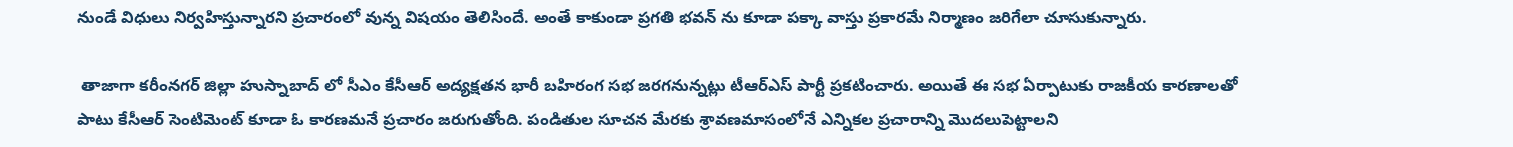నుండే విధులు నిర్వహిస్తున్నారని ప్రచారంలో వున్న విషయం తెలిసిందే. అంతే కాకుండా ప్రగతి భవన్ ను కూడా పక్కా వాస్తు ప్రకారమే నిర్మాణం జరిగేలా చూసుకున్నారు.

 తాజాగా కరీంనగర్ జిల్లా హుస్నాబాద్ లో సీఎం కేసీఆర్ అద్యక్షతన భారీ బహిరంగ సభ జరగనున్నట్లు టీఆర్ఎస్ పార్టీ ప్రకటించారు. అయితే ఈ సభ ఏర్పాటుకు రాజకీయ కారణాలతో పాటు కేసీఆర్ సెంటిమెంట్ కూడా ఓ కారణమనే ప్రచారం జరుగుతోంది. పండితుల సూచన మేరకు శ్రావణమాసంలోనే ఎన్నికల ప్రచారాన్ని మొదలుపెట్టాలని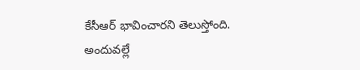కేసీఆర్ భావించారని తెలుస్తోంది. అందువల్లే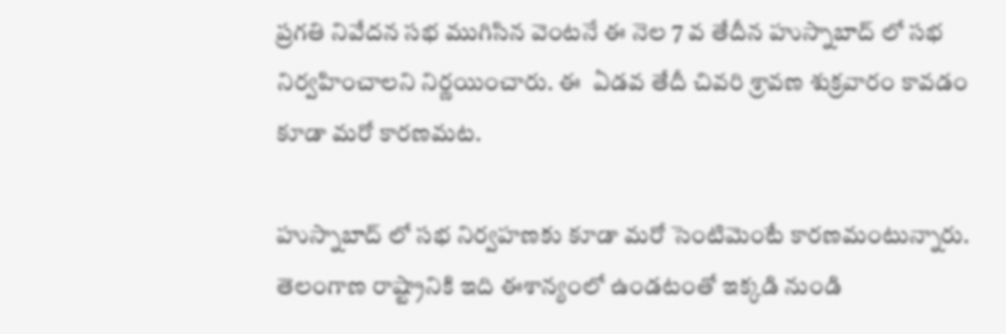ప్రగతి నివేదన సభ ముగిసిన వెంటనే ఈ నెల 7 వ తేదీన హుస్నాబాద్ లో సభ నిర్వహించాలని నిర్ణయించారు. ఈ  ఏడవ తేదీ చివరి శ్రావణ శుక్రవారం కావడం కూడా మరో కారణమట.

హుస్నాబాద్ లో సభ నిర్వహణకు కూడా మరో సెంటిమెంటే కారణమంటున్నారు. తెలంగాణ రాష్ట్రానికి ఇది ఈశాన్యంలో ఉండటంతో ఇక్కడి నుండి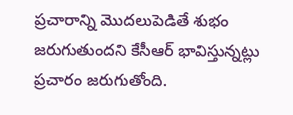ప్రచారాన్ని మొదలుపెడితే శుభం జరుగుతుందని కేసీఆర్ భావిస్తున్నట్లు ప్రచారం జరుగుతోంది.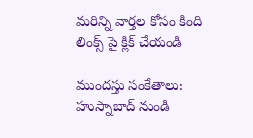మరిన్ని వార్తల కోసం కింది లింక్స్ పై క్లిక్ చేయండి

ముందస్తు సంకేతాలు: హుస్నాబాద్‌ నుండి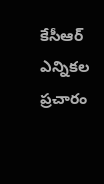కేసీఆర్ ఎన్నికల ప్రచారం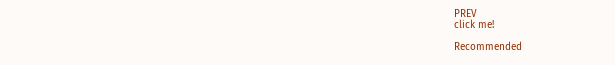PREV
click me!

Recommended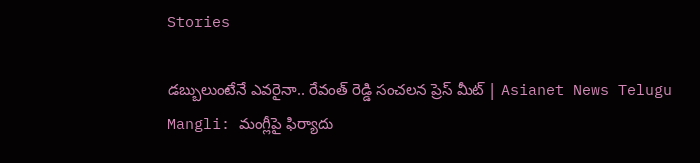Stories

డబ్బులుంటేనే ఎవరైనా.. రేవంత్ రెడ్డి సంచలన ప్రెస్ మీట్ | Asianet News Telugu
Mangli: మంగ్లీపై ఫిర్యాదు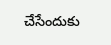చేసేందుకు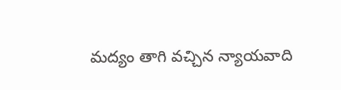మద్యం తాగి వచ్చిన న్యాయవాది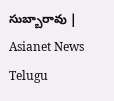సుబ్బారావు | Asianet News Telugu